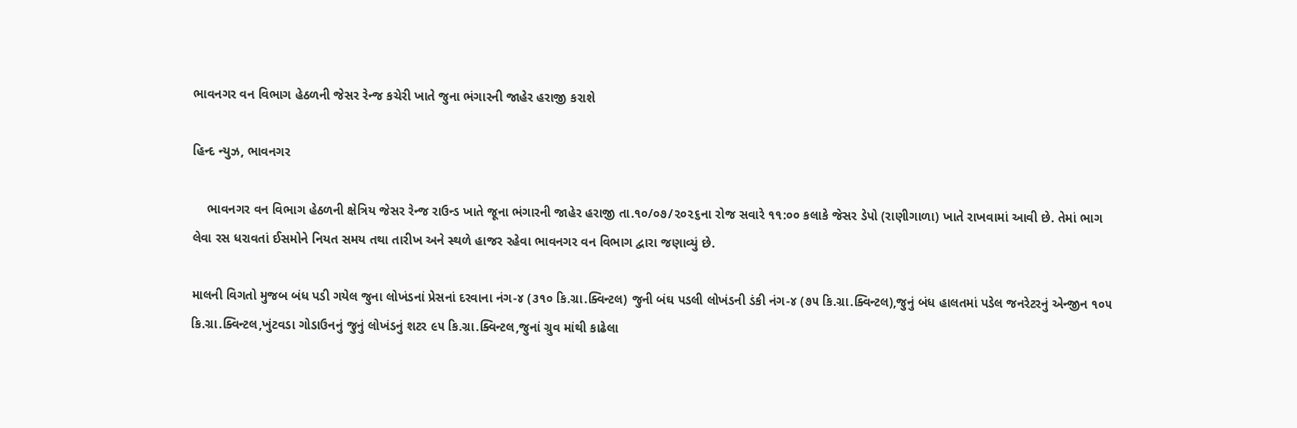ભાવનગર વન વિભાગ હેઠળની જેસર રેન્જ કચેરી ખાતે જુના ભંગારની જાહેર હરાજી કરાશે

હિન્દ ન્યુઝ, ભાવનગર

    ભાવનગર વન વિભાગ હેઠળની ક્ષેત્રિય જેસર રેન્જ રાઉન્ડ ખાતે જૂના ભંગારની જાહેર હરાજી તા.૧૦/૦૭/૨૦૨૬ના રોજ સવારે ૧૧:૦૦ કલાકે જેસર ડેપો (રાણીગાળા) ખાતે રાખવામાં આવી છે. તેમાં ભાગ લેવા રસ ધરાવતાં ઈસમોને નિયત સમય તથા તારીખ અને સ્થળે હાજર રહેવા ભાવનગર વન વિભાગ દ્વારા જણાવ્યું છે.

માલની વિગતો મુજબ બંધ પડી ગયેલ જુના લોખંડનાં પ્રેસનાં દરવાના નંગ-૪ (૩૧૦ કિ.ગ્રા.ક્વિન્ટલ) જુની બંઘ પડલી લોખંડની ડંકી નંગ-૪ (૭૫ કિ.ગ્રા.ક્વિન્ટલ),જુનું બંધ હાલતમાં પડેલ જનરેટરનું એન્જીન ૧૦૫ કિ.ગ્રા.ક્વિન્ટલ,ખુંટવડા ગોડાઉનનું જુનું લોખંડનું શટર ૯૫ કિ.ગ્રા.ક્વિન્ટલ,જુનાં ગ્રુવ માંથી કાઢેલા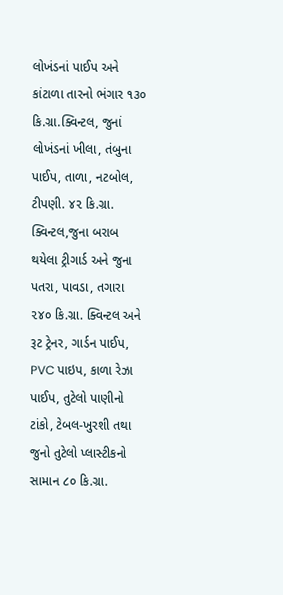લોખંડનાં પાઈપ અને કાંટાળા તારનો ભંગાર ૧૩૦ કિ.ગ્રા.ક્વિન્ટલ, જુનાં લોખંડનાં ખીલા, તંબુના પાઈપ, તાળા, નટબોલ, ટીપણી. ૪૨ કિ.ગ્રા. ક્વિન્ટલ,જુના બરાબ થયેલા ટ્રીગાર્ડ અને જુના પતરા, પાવડા, તગારા ૨૪૦ કિ.ગ્રા. ક્વિન્ટલ અને રૂટ ટ્રેનર, ગાર્ડન પાઈપ, PVC પાઇપ, કાળા રેઝા પાઈપ, તુટેલો પાણીનો ટાંકો, ટેબલ-ખુરશી તથા જુનો તુટેલો પ્લાસ્ટીકનો સામાન ૮૦ કિ.ગ્રા.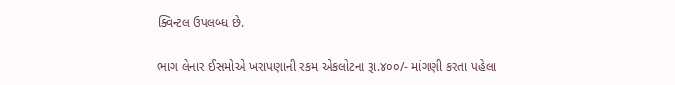ક્વિન્ટલ ઉપલબ્ધ છે.

ભાગ લેનાર ઈસમોએ ખરાપણાની રકમ એકલોટના રૂા.૪૦૦/- માંગણી કરતા પહેલા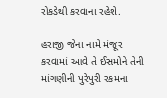રોકડેથી કરવાના રહેશે.

હરાજી જેના નામે મંજૂર કરવામાં આવે તે ઈસમોને તેની માંગણીની પુરેપુરી રકમના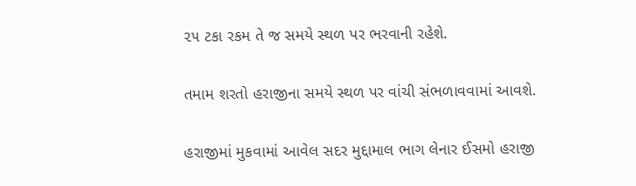૨૫ ટકા રકમ તે જ સમયે સ્થળ પર ભરવાની રહેશે.

તમામ શરતો હરાજીના સમયે સ્થળ પર વાંચી સંભળાવવામાં આવશે.

હરાજીમાં મુકવામાં આવેલ સદર મુદ્દામાલ ભાગ લેનાર ઈસમો હરાજી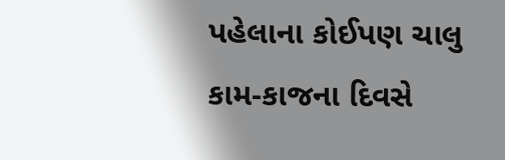પહેલાના કોઈપણ ચાલુ કામ-કાજના દિવસે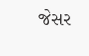જેસર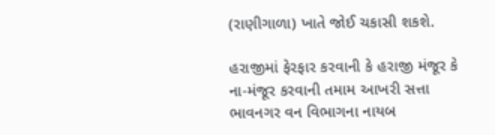(રાણીગાળા) ખાતે જોઈ ચકાસી શકશે.

હરાજીમાં ફેરફાર કરવાની કે હરાજી મંજૂર કે ના-મંજૂર કરવાની તમામ આખરી સત્તા ભાવનગર વન વિભાગના નાયબ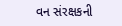વન સંરક્ષકની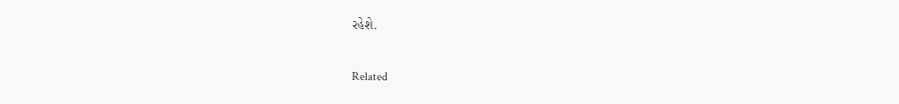રહેશે.

Related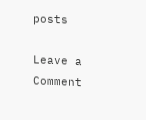posts

Leave a Comment